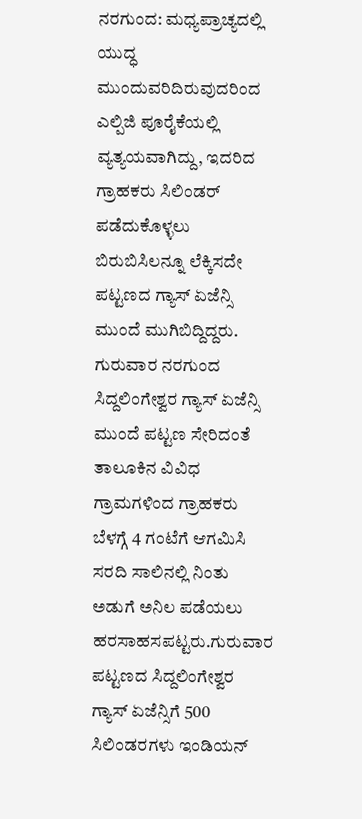ನರಗುಂದ: ಮಧ್ಯಪ್ರಾಚ್ಯದಲ್ಲಿ ಯುದ್ಧ ಮುಂದುವರಿದಿರುವುದರಿಂದ ಎಲ್ಪಿಜಿ ಪೂರೈಕೆಯಲ್ಲಿ ವ್ಯತ್ಯಯವಾಗಿದ್ದು, ಇದರಿದ ಗ್ರಾಹಕರು ಸಿಲಿಂಡರ್ ಪಡೆದುಕೊಳ್ಳಲು ಬಿರುಬಿಸಿಲನ್ನೂ ಲೆಕ್ಕಿಸದೇ ಪಟ್ಟಣದ ಗ್ಯಾಸ್ ಏಜೆನ್ಸಿ ಮುಂದೆ ಮುಗಿಬಿದ್ದಿದ್ದರು.
ಗುರುವಾರ ನರಗುಂದ ಸಿದ್ದಲಿಂಗೇಶ್ವರ ಗ್ಯಾಸ್ ಏಜೆನ್ಸಿ ಮುಂದೆ ಪಟ್ಟಣ ಸೇರಿದಂತೆ ತಾಲೂಕಿನ ವಿವಿಧ ಗ್ರಾಮಗಳಿಂದ ಗ್ರಾಹಕರು ಬೆಳಗ್ಗೆ 4 ಗಂಟೆಗೆ ಆಗಮಿಸಿ ಸರದಿ ಸಾಲಿನಲ್ಲಿ ನಿಂತು ಅಡುಗೆ ಅನಿಲ ಪಡೆಯಲು ಹರಸಾಹಸಪಟ್ಟರು.ಗುರುವಾರ ಪಟ್ಟಣದ ಸಿದ್ದಲಿಂಗೇಶ್ವರ ಗ್ಯಾಸ್ ಏಜೆನ್ಸಿಗೆ 500 ಸಿಲಿಂಡರಗಳು ಇಂಡಿಯನ್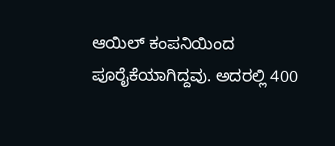ಆಯಿಲ್ ಕಂಪನಿಯಿಂದ ಪೂರೈಕೆಯಾಗಿದ್ದವು. ಅದರಲ್ಲಿ 400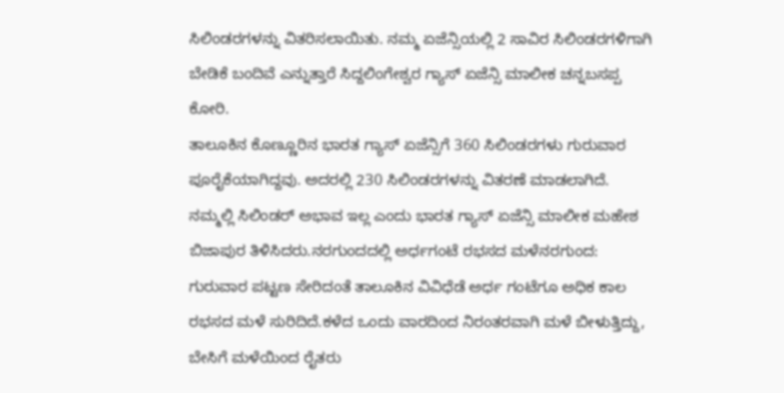ಸಿಲಿಂಡರಗಳನ್ನು ವಿತರಿಸಲಾಯಿತು. ನಮ್ಮ ಏಜೆನ್ಸಿಯಲ್ಲಿ 2 ಸಾವಿರ ಸಿಲಿಂಡರಗಳಿಗಾಗಿ ಬೇಡಿಕೆ ಬಂದಿವೆ ಎನ್ನುತ್ತಾರೆ ಸಿದ್ದಲಿಂಗೇಶ್ವರ ಗ್ಯಾಸ್ ಏಜೆನ್ಸಿ ಮಾಲೀಕ ಚನ್ನಬಸಪ್ಪ ಕೋರಿ.
ತಾಲೂಕಿನ ಕೊಣ್ಣೂರಿನ ಭಾರತ ಗ್ಯಾಸ್ ಏಜೆನ್ಸಿಗೆ 360 ಸಿಲಿಂಡರಗಳು ಗುರುವಾರ ಪೂರೈಕೆಯಾಗಿದ್ದವು. ಅದರಲ್ಲಿ 230 ಸಿಲಿಂಡರಗಳನ್ನು ವಿತರಣೆ ಮಾಡಲಾಗಿದೆ. ನಮ್ಮಲ್ಲಿ ಸಿಲಿಂಡರ್ ಅಭಾವ ಇಲ್ಲ ಎಂದು ಭಾರತ ಗ್ಯಾಸ್ ಏಜೆನ್ಸಿ ಮಾಲೀಕ ಮಹೇಶ ಬಿಜಾಪುರ ತಿಳಿಸಿದರು.ನರಗುಂದದಲ್ಲಿ ಅರ್ಧಗಂಟೆ ರಭಸದ ಮಳೆನರಗುಂದ: ಗುರುವಾರ ಪಟ್ಟಣ ಸೇರಿದಂತೆ ತಾಲೂಕಿನ ವಿವಿಧೆಡೆ ಅರ್ಧ ಗಂಟೆಗೂ ಅಧಿಕ ಕಾಲ ರಭಸದ ಮಳೆ ಸುರಿದಿದೆ.ಕಳೆದ ಒಂದು ವಾರದಿಂದ ನಿರಂತರವಾಗಿ ಮಳೆ ಬೀಳುತ್ತಿದ್ದು, ಬೇಸಿಗೆ ಮಳೆಯಿಂದ ರೈತರು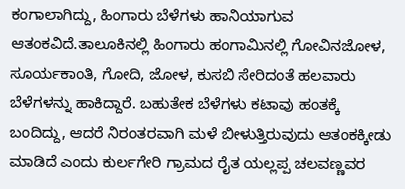ಕಂಗಾಲಾಗಿದ್ದು, ಹಿಂಗಾರು ಬೆಳೆಗಳು ಹಾನಿಯಾಗುವ ಆತಂಕವಿದೆ.ತಾಲೂಕಿನಲ್ಲಿ ಹಿಂಗಾರು ಹಂಗಾಮಿನಲ್ಲಿ ಗೋವಿನಜೋಳ, ಸೂರ್ಯಕಾಂತಿ, ಗೋದಿ, ಜೋಳ, ಕುಸಬಿ ಸೇರಿದಂತೆ ಹಲವಾರು ಬೆಳೆಗಳನ್ನು ಹಾಕಿದ್ದಾರೆ. ಬಹುತೇಕ ಬೆಳೆಗಳು ಕಟಾವು ಹಂತಕ್ಕೆ ಬಂದಿದ್ದು, ಆದರೆ ನಿರಂತರವಾಗಿ ಮಳೆ ಬೀಳುತ್ತಿರುವುದು ಆತಂಕಕ್ಕೀಡು ಮಾಡಿದೆ ಎಂದು ಕುರ್ಲಗೇರಿ ಗ್ರಾಮದ ರೈತ ಯಲ್ಲಪ್ಪ ಚಲವಣ್ಣವರ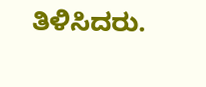ತಿಳಿಸಿದರು.